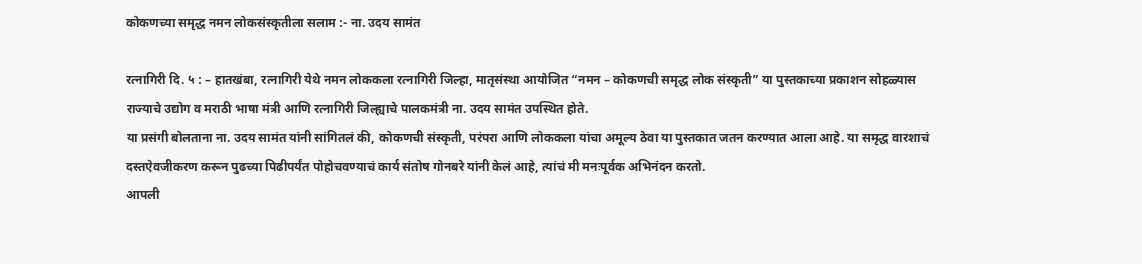कोकणच्या समृद्ध नमन लोकसंस्कृतीला सलाम :- ना. उदय सामंत

रत्नागिरी दि. ५ : – हातखंबा, रत्नागिरी येथे नमन लोककला रत्नागिरी जिल्हा, मातृसंस्था आयोजित “नमन – कोकणची समृद्ध लोक संस्कृती” या पुस्तकाच्या प्रकाशन सोहळ्यास राज्याचे उद्योग व मराठी भाषा मंत्री आणि रत्नागिरी जिल्ह्याचे पालकमंत्री ना. उदय सामंत उपस्थित होते.
या प्रसंगी बोलताना ना. उदय सामंत यांनी सांगितलं की, कोकणची संस्कृती, परंपरा आणि लोककला यांचा अमूल्य ठेवा या पुस्तकात जतन करण्यात आला आहे. या समृद्ध वारशाचं दस्तऐवजीकरण करून पुढच्या पिढीपर्यंत पोहोचवण्याचं कार्य संतोष गोनबरे यांनी केलं आहे, त्यांचं मी मनःपूर्वक अभिनंदन करतो.
आपली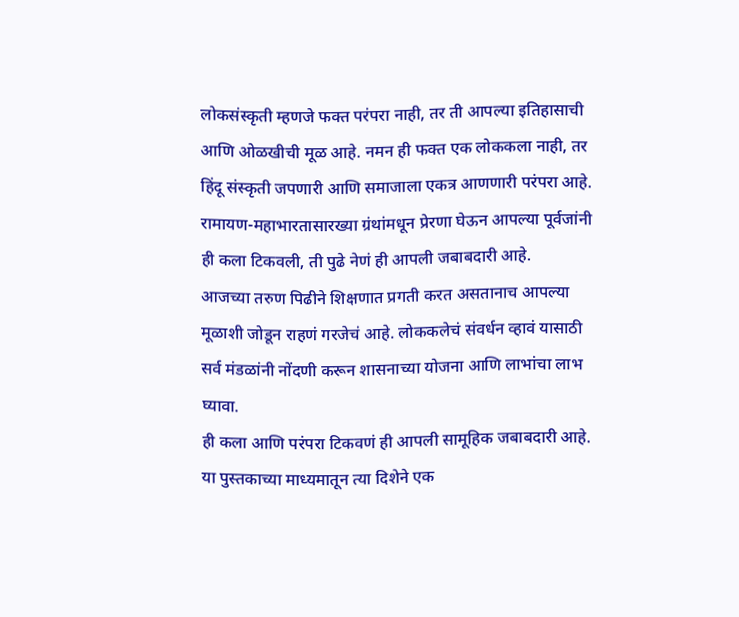लोकसंस्कृती म्हणजे फक्त परंपरा नाही, तर ती आपल्या इतिहासाची आणि ओळखीची मूळ आहे. नमन ही फक्त एक लोककला नाही, तर हिंदू संस्कृती जपणारी आणि समाजाला एकत्र आणणारी परंपरा आहे. रामायण-महाभारतासारख्या ग्रंथांमधून प्रेरणा घेऊन आपल्या पूर्वजांनी ही कला टिकवली, ती पुढे नेणं ही आपली जबाबदारी आहे.
आजच्या तरुण पिढीने शिक्षणात प्रगती करत असतानाच आपल्या मूळाशी जोडून राहणं गरजेचं आहे. लोककलेचं संवर्धन व्हावं यासाठी सर्व मंडळांनी नोंदणी करून शासनाच्या योजना आणि लाभांचा लाभ घ्यावा.
ही कला आणि परंपरा टिकवणं ही आपली सामूहिक जबाबदारी आहे. या पुस्तकाच्या माध्यमातून त्या दिशेने एक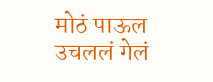मोठं पाऊल उचललं गेलं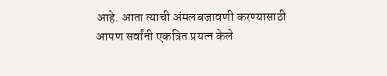आहे. आता त्याची अंमलबजावणी करण्यासाठी आपण सर्वांनी एकत्रित प्रयत्न केले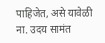पाहिजेत, असे यावेळी ना. उदय सामंत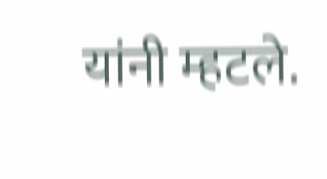यांनी म्हटले.